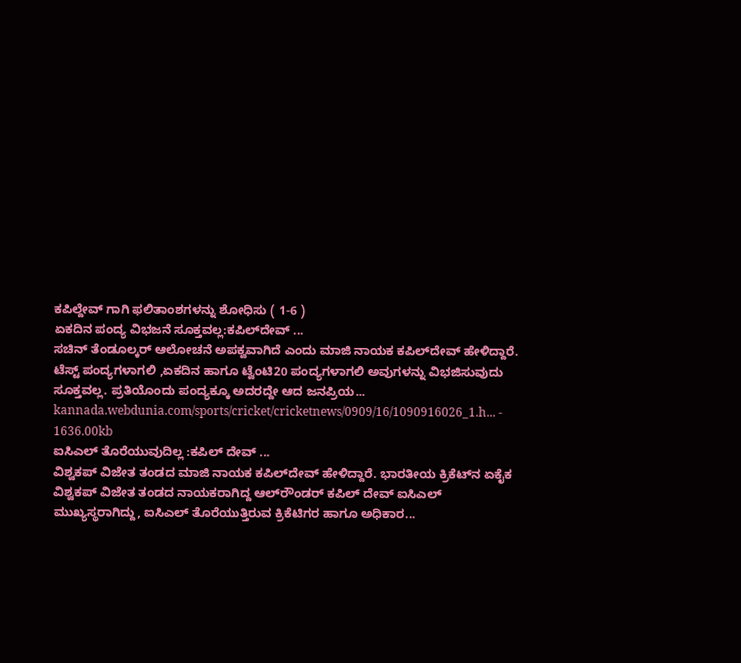ಕಪಿಲ್ದೇವ್ ಗಾಗಿ ಫಲಿತಾಂಶಗಳನ್ನು ಶೋಧಿಸು ( 1-6 )
ಏಕದಿನ ಪಂದ್ಯ ವಿಭಜನೆ ಸೂಕ್ತವಲ್ಲ:ಕಪಿಲ್‌ದೇವ್ ...
ಸಚಿನ್ ತೆಂಡೂಲ್ಕರ್ ಆಲೋಚನೆ ಅಪಕ್ವವಾಗಿದೆ ಎಂದು ಮಾಜಿ ನಾಯಕ ಕಪಿಲ್‌ದೇವ್ ಹೇಳಿದ್ದಾರೆ. ಟೆಸ್ಟ್ ಪಂದ್ಯಗಳಾಗಲಿ ,ಏಕದಿನ ಹಾಗೂ ಟ್ವೆಂಟಿ20 ಪಂದ್ಯಗಳಾಗಲಿ ಅವುಗಳನ್ನು ವಿಭಜಿಸುವುದು ಸೂಕ್ತವಲ್ಲ. ಪ್ರತಿಯೊಂದು ಪಂದ್ಯಕ್ಕೂ ಅದರದ್ದೇ ಆದ ಜನಪ್ರಿಯ...
kannada.webdunia.com/sports/cricket/cricketnews/0909/16/1090916026_1.h... - 1636.00kb
ಐಸಿಎಲ್ ತೊರೆಯುವುದಿಲ್ಲ :ಕಪಿಲ್ ದೇವ್ ...
ವಿಶ್ವಕಪ್ ವಿಜೇತ ತಂಡದ ಮಾಜಿ ನಾಯಕ ಕಪಿಲ್‌ದೇವ್ ಹೇಳಿದ್ದಾರೆ. ಭಾರತೀಯ ಕ್ರಿಕೆಟ್‌ನ ಏಕೈಕ ವಿಶ್ವಕಪ್ ವಿಜೇತ ತಂಡದ ನಾಯಕರಾಗಿದ್ದ ಆಲ್‌ರೌಂಡರ್ ಕಪಿಲ್ ದೇವ್ ಐಸಿಎಲ್‌ ಮುಖ್ಯಸ್ಥರಾಗಿದ್ದು, ಐಸಿಎಲ್ ತೊರೆಯುತ್ತಿರುವ ಕ್ರಿಕೆಟಿಗರ ಹಾಗೂ ಅಧಿಕಾರ...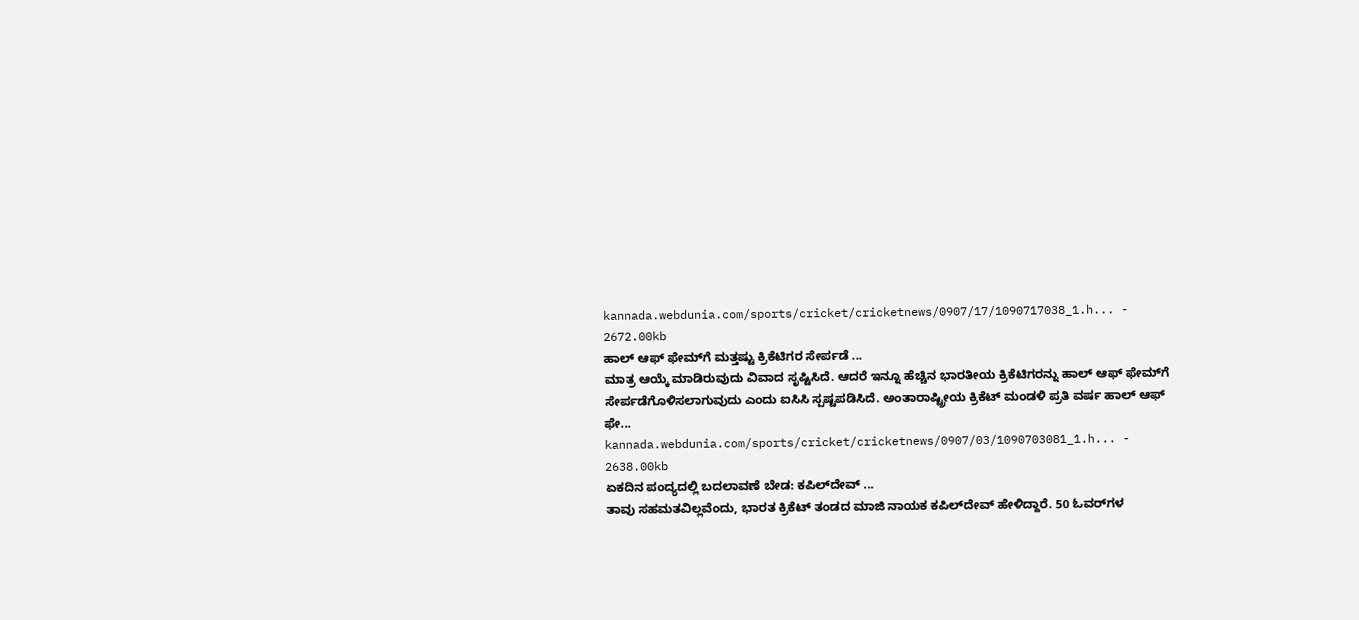kannada.webdunia.com/sports/cricket/cricketnews/0907/17/1090717038_1.h... - 2672.00kb
ಹಾಲ್ ಆಫ್ ಫೇಮ್‌ಗೆ ಮತ್ತಷ್ಟು ಕ್ರಿಕೆಟಿಗರ ಸೇರ್ಪಡೆ ...
ಮಾತ್ರ ಆಯ್ಕೆ ಮಾಡಿರುವುದು ವಿವಾದ ಸೃಷ್ಟಿಸಿದೆ. ಆದರೆ ಇನ್ನೂ ಹೆಚ್ಚಿನ ಭಾರತೀಯ ಕ್ರಿಕೆಟಿಗರನ್ನು ಹಾಲ್‌ ಆಫ್‌ ಫೇಮ್‌ಗೆ ಸೇರ್ಪಡೆಗೊಳಿಸಲಾಗುವುದು ಎಂದು ಐಸಿಸಿ ಸ್ಪಷ್ಟಪಡಿಸಿದೆ. ಅಂತಾರಾಷ್ಟ್ರೀಯ ಕ್ರಿಕೆಟ್ ಮಂಡಳಿ ಪ್ರತಿ ವರ್ಷ ಹಾಲ್ ಆಫ್ ಫೇ...
kannada.webdunia.com/sports/cricket/cricketnews/0907/03/1090703081_1.h... - 2638.00kb
ಏಕದಿನ ಪಂದ್ಯದಲ್ಲಿ ಬದಲಾವಣೆ ಬೇಡ: ಕಪಿಲ್‌ದೇವ್ ...
ತಾವು ಸಹಮತವಿಲ್ಲವೆಂದು, ಭಾರತ ಕ್ರಿಕೆಟ್ ತಂಡದ ಮಾಜಿ ನಾಯಕ ಕಪಿಲ್‌ದೇವ್ ಹೇಳಿದ್ದಾರೆ. 50 ಓವರ್‌ಗಳ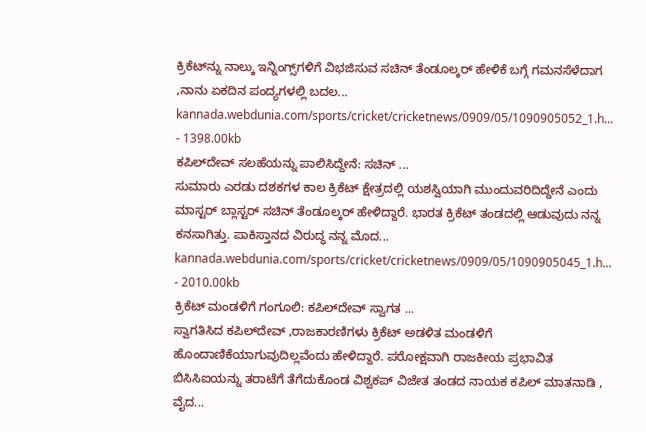ಕ್ರಿಕೆಟ್‌ನ್ನು ನಾಲ್ಕು ಇನ್ನಿಂಗ್ಸ್‌ಗಳಿಗೆ ವಿಭಜಿಸುವ ಸಚಿನ್ ತೆಂಡೂಲ್ಕರ್ ಹೇಳಿಕೆ ಬಗ್ಗೆ ಗಮನಸೆಳೆದಾಗ ,ನಾನು ಏಕದಿನ ಪಂದ್ಯಗಳಲ್ಲಿ ಬದಲ...
kannada.webdunia.com/sports/cricket/cricketnews/0909/05/1090905052_1.h... - 1398.00kb
ಕಪಿಲ್‌ದೇವ್ ಸಲಹೆಯನ್ನು ಪಾಲಿಸಿದ್ದೇನೆ: ಸಚಿನ್ ...
ಸುಮಾರು ಎರಡು ದಶಕಗಳ ಕಾಲ ಕ್ರಿಕೆಟ್ ಕ್ಷೇತ್ರದಲ್ಲಿ ಯಶಸ್ವಿಯಾಗಿ ಮುಂದುವರಿದಿದ್ದೇನೆ ಎಂದು ಮಾಸ್ಟರ್ ಬ್ಲಾಸ್ಟರ್ ಸಚಿನ್ ತೆಂಡೂಲ್ಕರ್ ಹೇಳಿದ್ದಾರೆ. ಭಾರತ ಕ್ರಿಕೆಟ್ ತಂಡದಲ್ಲಿ ಆಡುವುದು ನನ್ನ ಕನಸಾಗಿತ್ತು. ಪಾಕಿಸ್ತಾನದ ವಿರುದ್ಧ ನನ್ನ ಮೊದ...
kannada.webdunia.com/sports/cricket/cricketnews/0909/05/1090905045_1.h... - 2010.00kb
ಕ್ರಿಕೆಟ್ ಮಂಡಳಿಗೆ ಗಂಗೂಲಿ: ಕಪಿಲ್‌ದೇವ್ ಸ್ವಾಗತ ...
ಸ್ವಾಗತಿಸಿದ ಕಪಿಲ್‌ದೇವ್ ,ರಾಜಕಾರಣಿಗಳು ಕ್ರಿಕೆಟ್ ಅಡಳಿತ ಮಂಡಳಿಗೆ ಹೊಂದಾಣಿಕೆಯಾಗುವುದಿಲ್ಲವೆಂದು ಹೇಳಿದ್ದಾರೆ. ಪರೋಕ್ಷವಾಗಿ ರಾಜಕೀಯ ಪ್ರಭಾವಿತ ಬಿಸಿಸಿಐಯನ್ನು ತರಾಟೆಗೆ ತೆಗೆದುಕೊಂಡ ವಿಶ್ವಕಪ್ ವಿಜೇತ ತಂಡದ ನಾಯಕ ಕಪಿಲ್ ಮಾತನಾಡಿ , ವೈದ...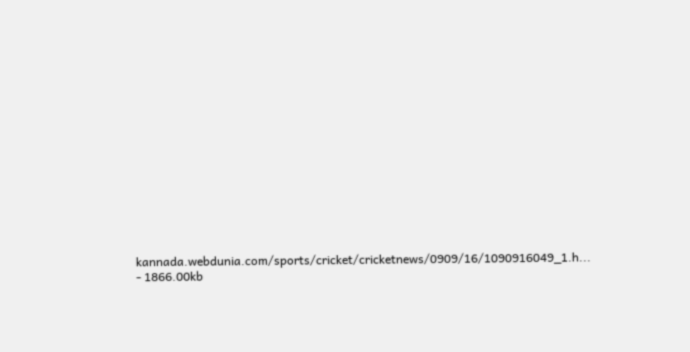kannada.webdunia.com/sports/cricket/cricketnews/0909/16/1090916049_1.h... - 1866.00kb